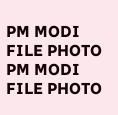PM MODI FILE PHOTO
PM MODI FILE PHOTO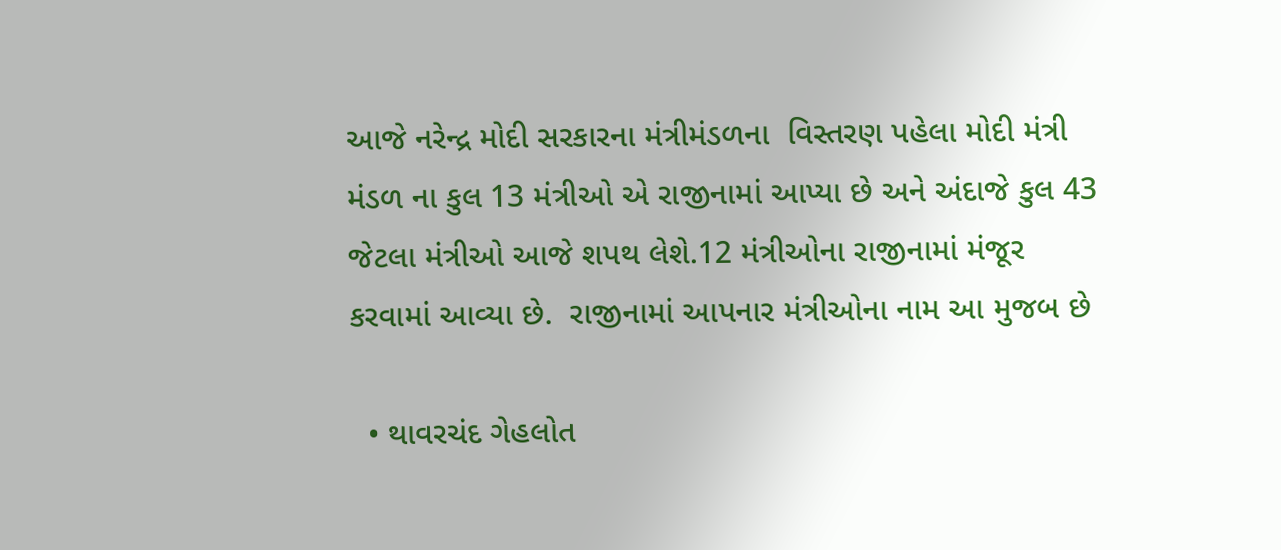આજે નરેન્દ્ર મોદી સરકારના મંત્રીમંડળના  વિસ્તરણ પહેલા મોદી મંત્રી મંડળ ના કુલ 13 મંત્રીઓ એ રાજીનામાં આપ્યા છે અને અંદાજે કુલ 43 જેટલા મંત્રીઓ આજે શપથ લેશે.12 મંત્રીઓના રાજીનામાં મંજૂર કરવામાં આવ્યા છે.  રાજીનામાં આપનાર મંત્રીઓના નામ આ મુજબ છે

  • થાવરચંદ ગેહલોત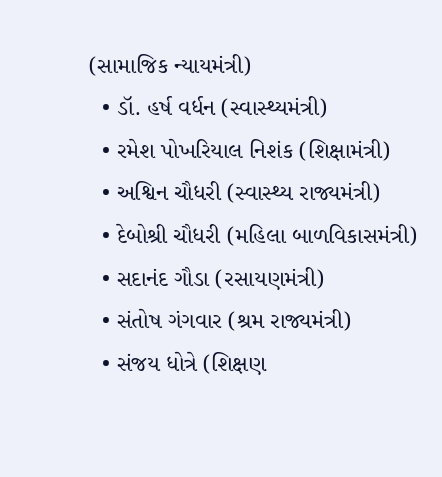(સામાજિક ન્યાયમંત્રી)
  • ડૉ. હર્ષ વર્ધન (સ્વાસ્થ્યમંત્રી)
  • રમેશ પોખરિયાલ નિશંક (શિક્ષામંત્રી)
  • અશ્વિન ચૌધરી (સ્વાસ્થ્ય રાજ્યમંત્રી)
  • દેબોશ્રી ચૌધરી (મહિલા બાળવિકાસમંત્રી)
  • સદાનંદ ગૌડા (રસાયણમંત્રી)
  • સંતોષ ગંગવાર (શ્રમ રાજ્યમંત્રી)
  • સંજય ધોત્રે (શિક્ષણ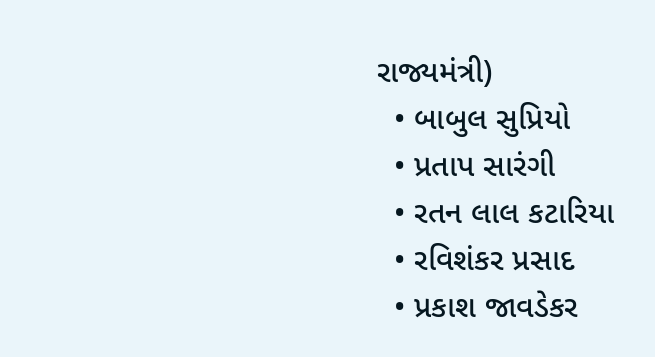રાજ્યમંત્રી)
  • બાબુલ સુપ્રિયો
  • પ્રતાપ સારંગી
  • રતન લાલ કટારિયા
  • રવિશંકર પ્રસાદ
  • પ્રકાશ જાવડેકર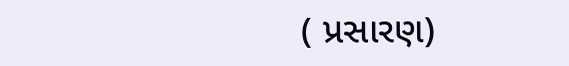( પ્રસારણ)